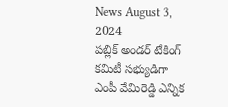News August 3, 2024
పబ్లిక్ అండర్ టేకింగ్ కమిటీ సభ్యుడిగా ఎంపీ వేమిరెడ్డి ఎన్నిక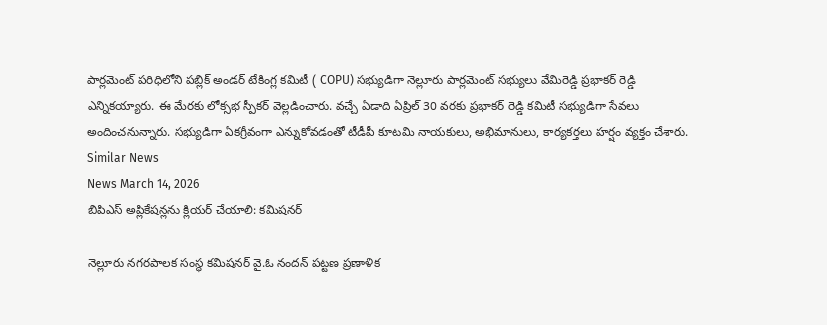పార్లమెంట్ పరిధిలోని పబ్లిక్ అండర్ టేకింగ్ల కమిటీ ( COPU) సభ్యుడిగా నెల్లూరు పార్లమెంట్ సభ్యులు వేమిరెడ్డి ప్రభాకర్ రెడ్డి ఎన్నికయ్యారు. ఈ మేరకు లోక్సభ స్పీకర్ వెల్లడించారు. వచ్చే ఏడాది ఏప్రిల్ 30 వరకు ప్రభాకర్ రెడ్డి కమిటీ సభ్యుడిగా సేవలు అందించనున్నారు. సభ్యుడిగా ఏకగ్రీవంగా ఎన్నుకోవడంతో టీడీపీ కూటమి నాయకులు, అభిమానులు, కార్యకర్తలు హర్షం వ్యక్తం చేశారు.
Similar News
News March 14, 2026
బిపిఎస్ అప్లికేషన్లను క్లియర్ చేయాలి: కమిషనర్

నెల్లూరు నగరపాలక సంస్థ కమిషనర్ వై.ఓ నందన్ పట్టణ ప్రణాళిక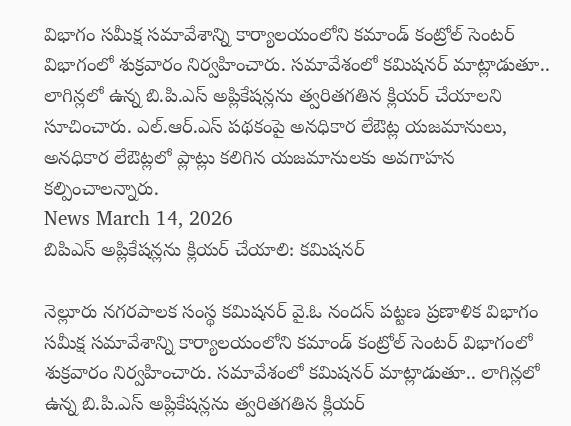విభాగం సమీక్ష సమావేశాన్ని కార్యాలయంలోని కమాండ్ కంట్రోల్ సెంటర్ విభాగంలో శుక్రవారం నిర్వహించారు. సమావేశంలో కమిషనర్ మాట్లాడుతూ.. లాగిన్లలో ఉన్న బి.పి.ఎస్ అప్లికేషన్లను త్వరితగతిన క్లియర్ చేయాలని సూచించారు. ఎల్.ఆర్.ఎస్ పథకంపై అనధికార లేఔట్ల యజమానులు, అనధికార లేఔట్లలో ప్లాట్లు కలిగిన యజమానులకు అవగాహన కల్పించాలన్నారు.
News March 14, 2026
బిపిఎస్ అప్లికేషన్లను క్లియర్ చేయాలి: కమిషనర్

నెల్లూరు నగరపాలక సంస్థ కమిషనర్ వై.ఓ నందన్ పట్టణ ప్రణాళిక విభాగం సమీక్ష సమావేశాన్ని కార్యాలయంలోని కమాండ్ కంట్రోల్ సెంటర్ విభాగంలో శుక్రవారం నిర్వహించారు. సమావేశంలో కమిషనర్ మాట్లాడుతూ.. లాగిన్లలో ఉన్న బి.పి.ఎస్ అప్లికేషన్లను త్వరితగతిన క్లియర్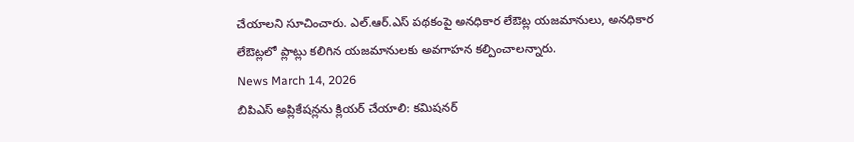చేయాలని సూచించారు. ఎల్.ఆర్.ఎస్ పథకంపై అనధికార లేఔట్ల యజమానులు, అనధికార లేఔట్లలో ప్లాట్లు కలిగిన యజమానులకు అవగాహన కల్పించాలన్నారు.
News March 14, 2026
బిపిఎస్ అప్లికేషన్లను క్లియర్ చేయాలి: కమిషనర్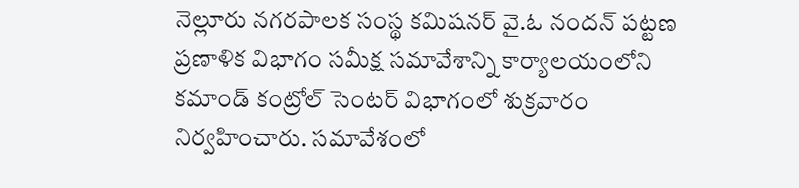నెల్లూరు నగరపాలక సంస్థ కమిషనర్ వై.ఓ నందన్ పట్టణ ప్రణాళిక విభాగం సమీక్ష సమావేశాన్ని కార్యాలయంలోని కమాండ్ కంట్రోల్ సెంటర్ విభాగంలో శుక్రవారం నిర్వహించారు. సమావేశంలో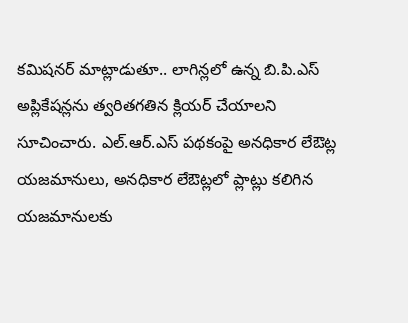కమిషనర్ మాట్లాడుతూ.. లాగిన్లలో ఉన్న బి.పి.ఎస్ అప్లికేషన్లను త్వరితగతిన క్లియర్ చేయాలని సూచించారు. ఎల్.ఆర్.ఎస్ పథకంపై అనధికార లేఔట్ల యజమానులు, అనధికార లేఔట్లలో ప్లాట్లు కలిగిన యజమానులకు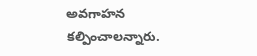అవగాహన కల్పించాలన్నారు.